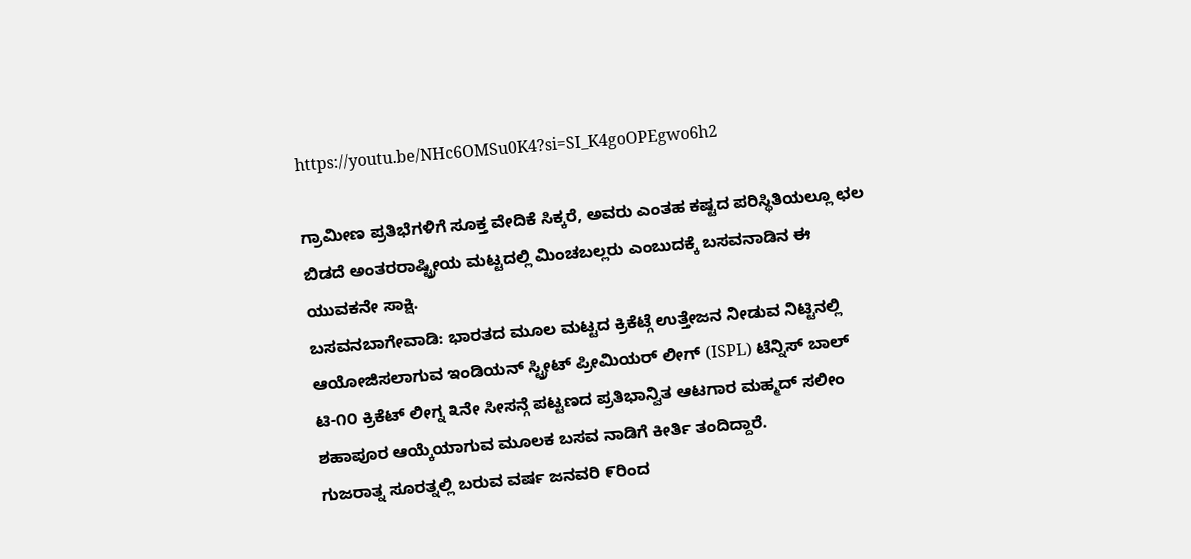https://youtu.be/NHc6OMSu0K4?si=SI_K4goOPEgwo6h2

ಗ್ರಾಮೀಣ ಪ್ರತಿಭೆಗಳಿಗೆ ಸೂಕ್ತ ವೇದಿಕೆ ಸಿಕ್ಕರೆ, ಅವರು ಎಂತಹ ಕಷ್ಟದ ಪರಿಸ್ಥಿತಿಯಲ್ಲೂ ಛಲ ಬಿಡದೆ ಅಂತರರಾಷ್ಟ್ರೀಯ ಮಟ್ಟದಲ್ಲಿ ಮಿಂಚಬಲ್ಲರು ಎಂಬುದಕ್ಕೆ ಬಸವನಾಡಿನ ಈ ಯುವಕನೇ ಸಾಕ್ಷಿ.
ಬಸವನಬಾಗೇವಾಡಿ: ಭಾರತದ ಮೂಲ ಮಟ್ಟದ ಕ್ರಿಕೆಟ್ಗೆ ಉತ್ತೇಜನ ನೀಡುವ ನಿಟ್ಟಿನಲ್ಲಿ ಆಯೋಜಿಸಲಾಗುವ ಇಂಡಿಯನ್ ಸ್ಟ್ರೀಟ್ ಪ್ರೀಮಿಯರ್ ಲೀಗ್ (ISPL) ಟೆನ್ನಿಸ್ ಬಾಲ್ ಟಿ-೧೦ ಕ್ರಿಕೆಟ್ ಲೀಗ್ನ ೩ನೇ ಸೀಸನ್ಗೆ ಪಟ್ಟಣದ ಪ್ರತಿಭಾನ್ವಿತ ಆಟಗಾರ ಮಹ್ಮದ್ ಸಲೀಂ ಶಹಾಪೂರ ಆಯ್ಕೆಯಾಗುವ ಮೂಲಕ ಬಸವ ನಾಡಿಗೆ ಕೀರ್ತಿ ತಂದಿದ್ದಾರೆ.
ಗುಜರಾತ್ನ ಸೂರತ್ನಲ್ಲಿ ಬರುವ ವರ್ಷ ಜನವರಿ ೯ರಿಂದ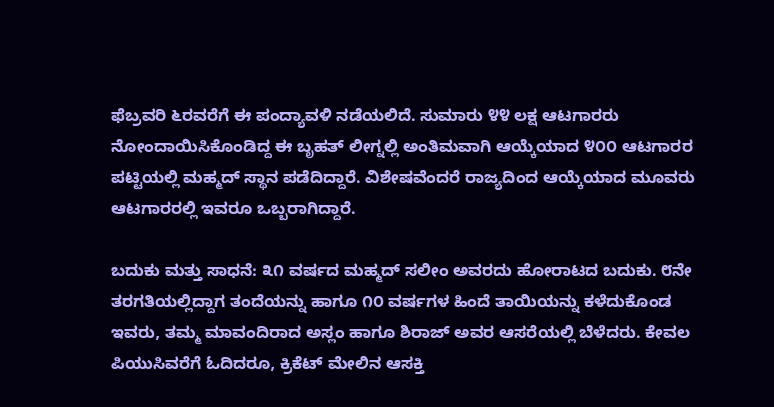ಫೆಬ್ರವರಿ ೬ರವರೆಗೆ ಈ ಪಂದ್ಯಾವಳಿ ನಡೆಯಲಿದೆ. ಸುಮಾರು ೪೪ ಲಕ್ಷ ಆಟಗಾರರು ನೋಂದಾಯಿಸಿಕೊಂಡಿದ್ದ ಈ ಬೃಹತ್ ಲೀಗ್ನಲ್ಲಿ ಅಂತಿಮವಾಗಿ ಆಯ್ಕೆಯಾದ ೪೦೦ ಆಟಗಾರರ ಪಟ್ಟಿಯಲ್ಲಿ ಮಹ್ಮದ್ ಸ್ಥಾನ ಪಡೆದಿದ್ದಾರೆ. ವಿಶೇಷವೆಂದರೆ ರಾಜ್ಯದಿಂದ ಆಯ್ಕೆಯಾದ ಮೂವರು ಆಟಗಾರರಲ್ಲಿ ಇವರೂ ಒಬ್ಬರಾಗಿದ್ದಾರೆ.

ಬದುಕು ಮತ್ತು ಸಾಧನೆ: ೩೧ ವರ್ಷದ ಮಹ್ಮದ್ ಸಲೀಂ ಅವರದು ಹೋರಾಟದ ಬದುಕು. ೮ನೇ ತರಗತಿಯಲ್ಲಿದ್ದಾಗ ತಂದೆಯನ್ನು ಹಾಗೂ ೧೦ ವರ್ಷಗಳ ಹಿಂದೆ ತಾಯಿಯನ್ನು ಕಳೆದುಕೊಂಡ ಇವರು, ತಮ್ಮ ಮಾವಂದಿರಾದ ಅಸ್ಲಂ ಹಾಗೂ ಶಿರಾಜ್ ಅವರ ಆಸರೆಯಲ್ಲಿ ಬೆಳೆದರು. ಕೇವಲ ಪಿಯುಸಿವರೆಗೆ ಓದಿದರೂ, ಕ್ರಿಕೆಟ್ ಮೇಲಿನ ಆಸಕ್ತಿ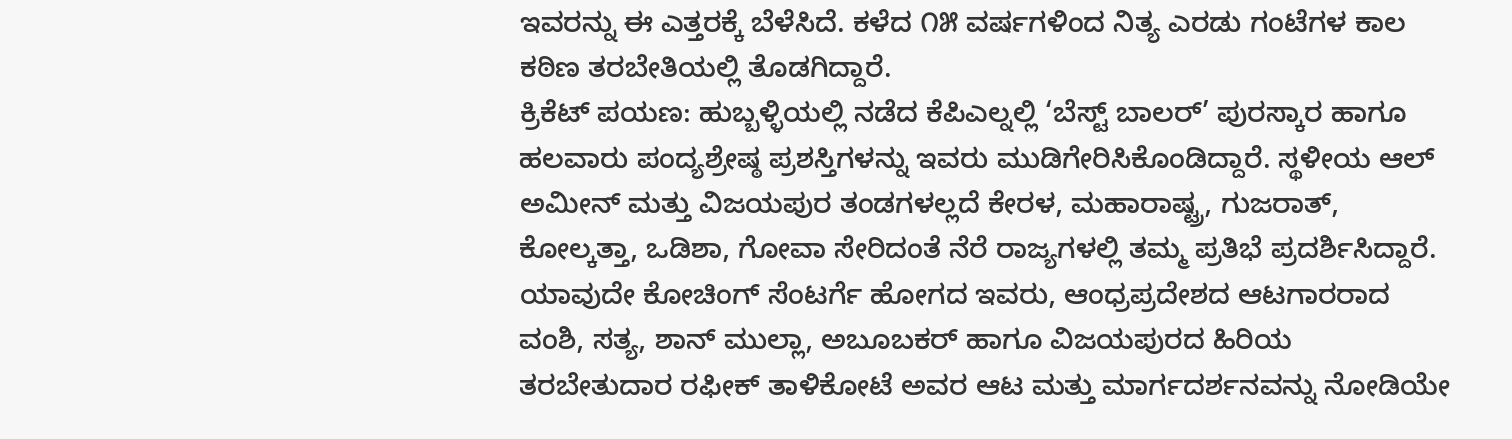ಇವರನ್ನು ಈ ಎತ್ತರಕ್ಕೆ ಬೆಳೆಸಿದೆ. ಕಳೆದ ೧೫ ವರ್ಷಗಳಿಂದ ನಿತ್ಯ ಎರಡು ಗಂಟೆಗಳ ಕಾಲ ಕಠಿಣ ತರಬೇತಿಯಲ್ಲಿ ತೊಡಗಿದ್ದಾರೆ.
ಕ್ರಿಕೆಟ್ ಪಯಣ: ಹುಬ್ಬಳ್ಳಿಯಲ್ಲಿ ನಡೆದ ಕೆಪಿಎಲ್ನಲ್ಲಿ ‘ಬೆಸ್ಟ್ ಬಾಲರ್’ ಪುರಸ್ಕಾರ ಹಾಗೂ ಹಲವಾರು ಪಂದ್ಯಶ್ರೇಷ್ಠ ಪ್ರಶಸ್ತಿಗಳನ್ನು ಇವರು ಮುಡಿಗೇರಿಸಿಕೊಂಡಿದ್ದಾರೆ. ಸ್ಥಳೀಯ ಆಲ್ ಅಮೀನ್ ಮತ್ತು ವಿಜಯಪುರ ತಂಡಗಳಲ್ಲದೆ ಕೇರಳ, ಮಹಾರಾಷ್ಟ್ರ, ಗುಜರಾತ್, ಕೋಲ್ಕತ್ತಾ, ಒಡಿಶಾ, ಗೋವಾ ಸೇರಿದಂತೆ ನೆರೆ ರಾಜ್ಯಗಳಲ್ಲಿ ತಮ್ಮ ಪ್ರತಿಭೆ ಪ್ರದರ್ಶಿಸಿದ್ದಾರೆ.
ಯಾವುದೇ ಕೋಚಿಂಗ್ ಸೆಂಟರ್ಗೆ ಹೋಗದ ಇವರು, ಆಂಧ್ರಪ್ರದೇಶದ ಆಟಗಾರರಾದ ವಂಶಿ, ಸತ್ಯ, ಶಾನ್ ಮುಲ್ಲಾ, ಅಬೂಬಕರ್ ಹಾಗೂ ವಿಜಯಪುರದ ಹಿರಿಯ ತರಬೇತುದಾರ ರಫೀಕ್ ತಾಳಿಕೋಟೆ ಅವರ ಆಟ ಮತ್ತು ಮಾರ್ಗದರ್ಶನವನ್ನು ನೋಡಿಯೇ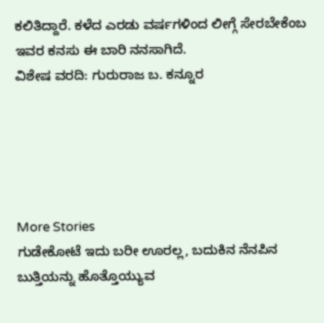ಕಲಿತಿದ್ದಾರೆ. ಕಳೆದ ಎರಡು ವರ್ಷಗಳಿಂದ ಲೀಗ್ಗೆ ಸೇರಬೇಕೆಂಬ ಇವರ ಕನಸು ಈ ಬಾರಿ ನನಸಾಗಿದೆ.
ವಿಶೇಷ ವರದಿ: ಗುರುರಾಜ ಬ. ಕನ್ನೂರ





More Stories
ಗುಡೇಕೋಟೆ ಇದು ಬರೀ ಊರಲ್ಲ, ಬದುಕಿನ ನೆನಪಿನ ಬುತ್ತಿಯನ್ನು ಹೊತ್ತೊಯ್ಯುವ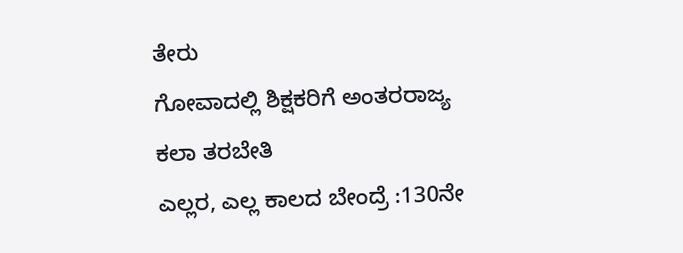ತೇರು
ಗೋವಾದಲ್ಲಿ ಶಿಕ್ಷಕರಿಗೆ ಅಂತರರಾಜ್ಯ ಕಲಾ ತರಬೇತಿ
ಎಲ್ಲರ, ಎಲ್ಲ ಕಾಲದ ಬೇಂದ್ರೆ :130ನೇ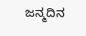ಜನ್ಮದಿನ